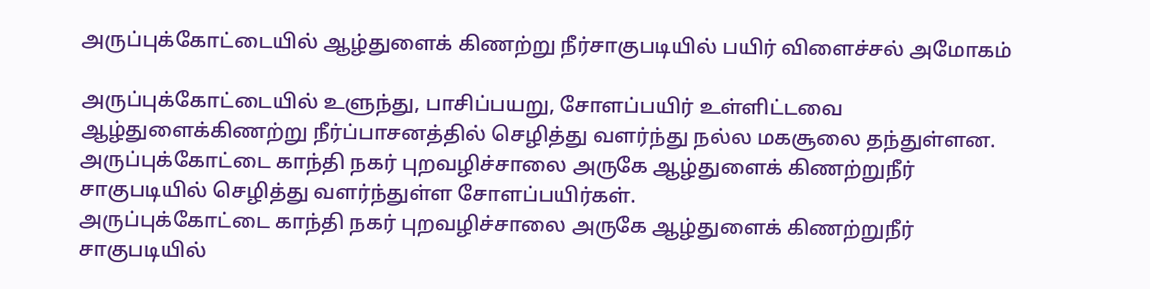அருப்புக்கோட்டையில் ஆழ்துளைக் கிணற்று நீர்சாகுபடியில் பயிர் விளைச்சல் அமோகம்

அருப்புக்கோட்டையில் உளுந்து, பாசிப்பயறு, சோளப்பயிர் உள்ளிட்டவை ஆழ்துளைக்கிணற்று நீர்ப்பாசனத்தில் செழித்து வளர்ந்து நல்ல மகசூலை தந்துள்ளன.
அருப்புக்கோட்டை காந்தி நகர் புறவழிச்சாலை அருகே ஆழ்துளைக் கிணற்றுநீர் சாகுபடியில் செழித்து வளர்ந்துள்ள சோளப்பயிர்கள்.
அருப்புக்கோட்டை காந்தி நகர் புறவழிச்சாலை அருகே ஆழ்துளைக் கிணற்றுநீர் சாகுபடியில்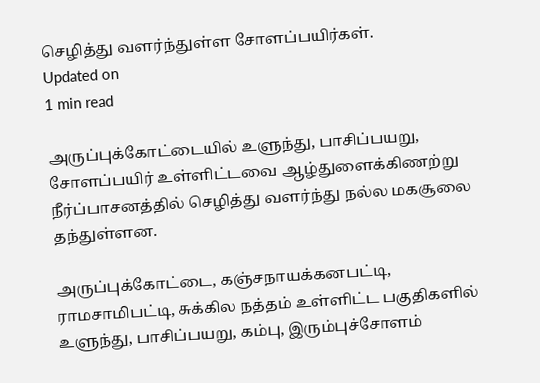செழித்து வளர்ந்துள்ள சோளப்பயிர்கள்.
Updated on
1 min read

அருப்புக்கோட்டையில் உளுந்து, பாசிப்பயறு, சோளப்பயிர் உள்ளிட்டவை ஆழ்துளைக்கிணற்று நீர்ப்பாசனத்தில் செழித்து வளர்ந்து நல்ல மகசூலை தந்துள்ளன.

அருப்புக்கோட்டை, கஞ்சநாயக்கனபட்டி, ராமசாமிபட்டி, சுக்கில நத்தம் உள்ளிட்ட பகுதிகளில் உளுந்து, பாசிப்பயறு, கம்பு, இரும்புச்சோளம்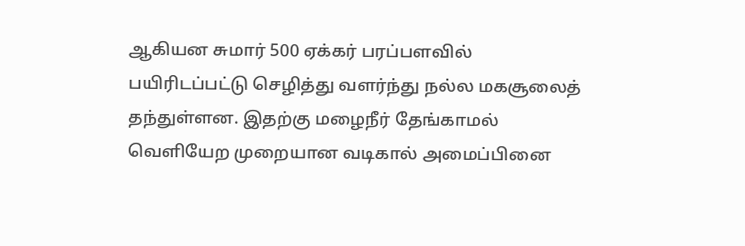ஆகியன சுமார் 500 ஏக்கர் பரப்பளவில் பயிரிடப்பட்டு செழித்து வளர்ந்து நல்ல மகசூலைத் தந்துள்ளன. இதற்கு மழைநீர் தேங்காமல் வெளியேற முறையான வடிகால் அமைப்பினை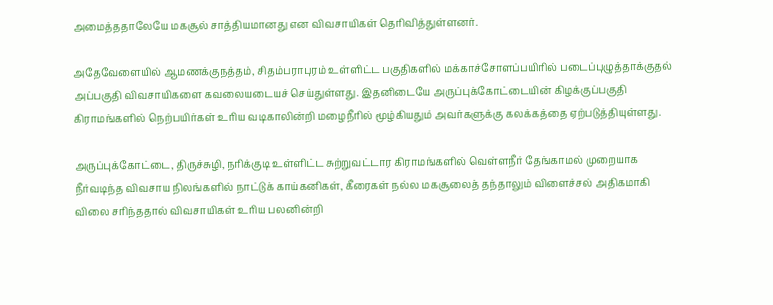அமைத்ததாலேயே மகசூல் சாத்தியமானது என விவசாயிகள் தெரிவித்துள்ளனர்.

அதேவேளையில் ஆமணக்குநத்தம், சிதம்பராபுரம் உள்ளிட்ட பகுதிகளில் மக்காச்சோளப்பயிரில் படைப்புழுத்தாக்குதல் அப்பகுதி விவசாயிகளை கவலையடையச் செய்துள்ளது. இதனிடையே அருப்புக்கோட்டையின் கிழக்குப்பகுதி கிராமங்களில் நெற்பயிர்கள் உரிய வடிகாலின்றி மழைநீரில் மூழ்கியதும் அவர்களுக்கு கலக்கத்தை ஏற்படுத்தியுள்ளது.

அருப்புக்கோட்டை, திருச்சுழி, நரிக்குடி உள்ளிட்ட சுற்றுவட்டார கிராமங்களில் வெள்ளநீர் தேங்காமல் முறையாக நீர்வடிந்த விவசாய நிலங்களில் நாட்டுக் காய்கனிகள், கீரைகள் நல்ல மகசூலைத் தந்தாலும் விளைச்சல் அதிகமாகி விலை சரிந்ததால் விவசாயிகள் உரிய பலனின்றி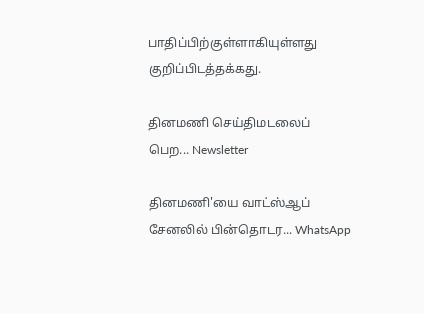பாதிப்பிற்குள்ளாகியுள்ளது குறிப்பிடத்தக்கது.

தினமணி செய்திமடலைப் பெற... Newsletter

தினமணி'யை வாட்ஸ்ஆப் சேனலில் பின்தொடர... WhatsApp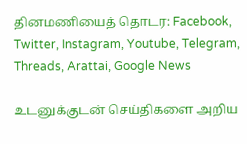தினமணியைத் தொடர: Facebook, Twitter, Instagram, Youtube, Telegram, Threads, Arattai, Google News

உடனுக்குடன் செய்திகளை அறிய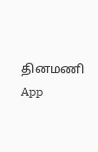தினமணி App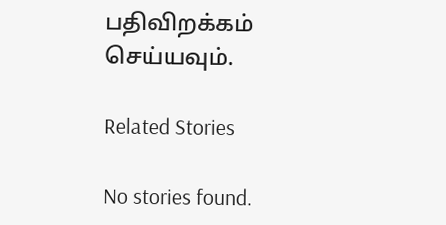பதிவிறக்கம் செய்யவும்.

Related Stories

No stories found.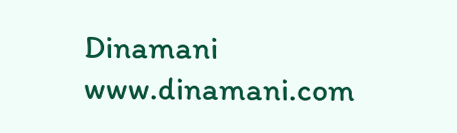Dinamani
www.dinamani.com